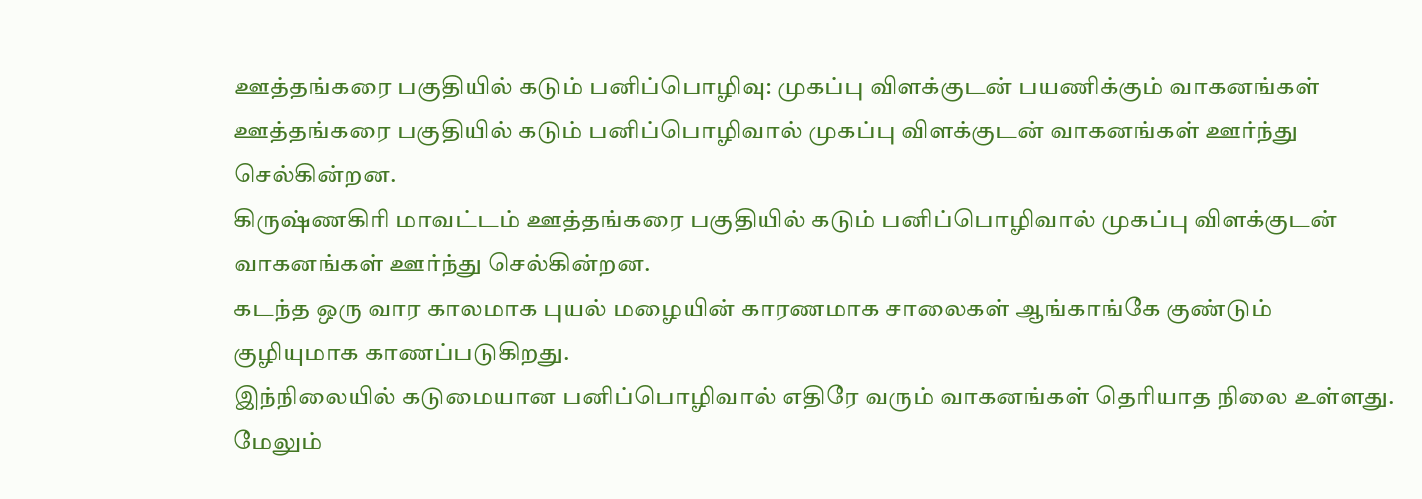ஊத்தங்கரை பகுதியில் கடும் பனிப்பொழிவு: முகப்பு விளக்குடன் பயணிக்கும் வாகனங்கள்
ஊத்தங்கரை பகுதியில் கடும் பனிப்பொழிவால் முகப்பு விளக்குடன் வாகனங்கள் ஊர்ந்து செல்கின்றன.
கிருஷ்ணகிரி மாவட்டம் ஊத்தங்கரை பகுதியில் கடும் பனிப்பொழிவால் முகப்பு விளக்குடன் வாகனங்கள் ஊர்ந்து செல்கின்றன.
கடந்த ஒரு வார காலமாக புயல் மழையின் காரணமாக சாலைகள் ஆங்காங்கே குண்டும் குழியுமாக காணப்படுகிறது.
இந்நிலையில் கடுமையான பனிப்பொழிவால் எதிரே வரும் வாகனங்கள் தெரியாத நிலை உள்ளது. மேலும்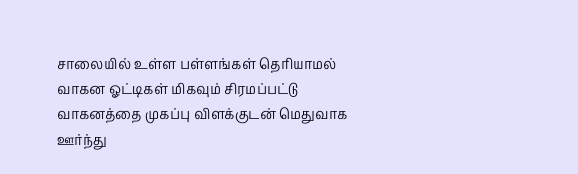சாலையில் உள்ள பள்ளங்கள் தெரியாமல் வாகன ஓட்டிகள் மிகவும் சிரமப்பட்டு வாகனத்தை முகப்பு விளக்குடன் மெதுவாக ஊர்ந்து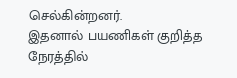செல்கின்றனர்.
இதனால் பயணிகள் குறித்த நேரத்தில்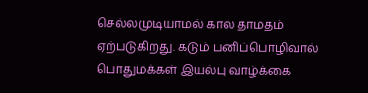செல்லமுடியாமல் கால தாமதம் ஏற்படுகிறது. கடும் பனிப்பொழிவால் பொதுமக்கள் இயல்பு வாழ்க்கை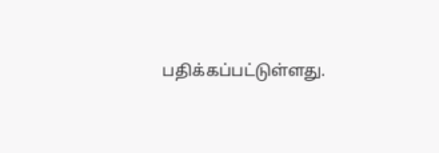பதிக்கப்பட்டுள்ளது.